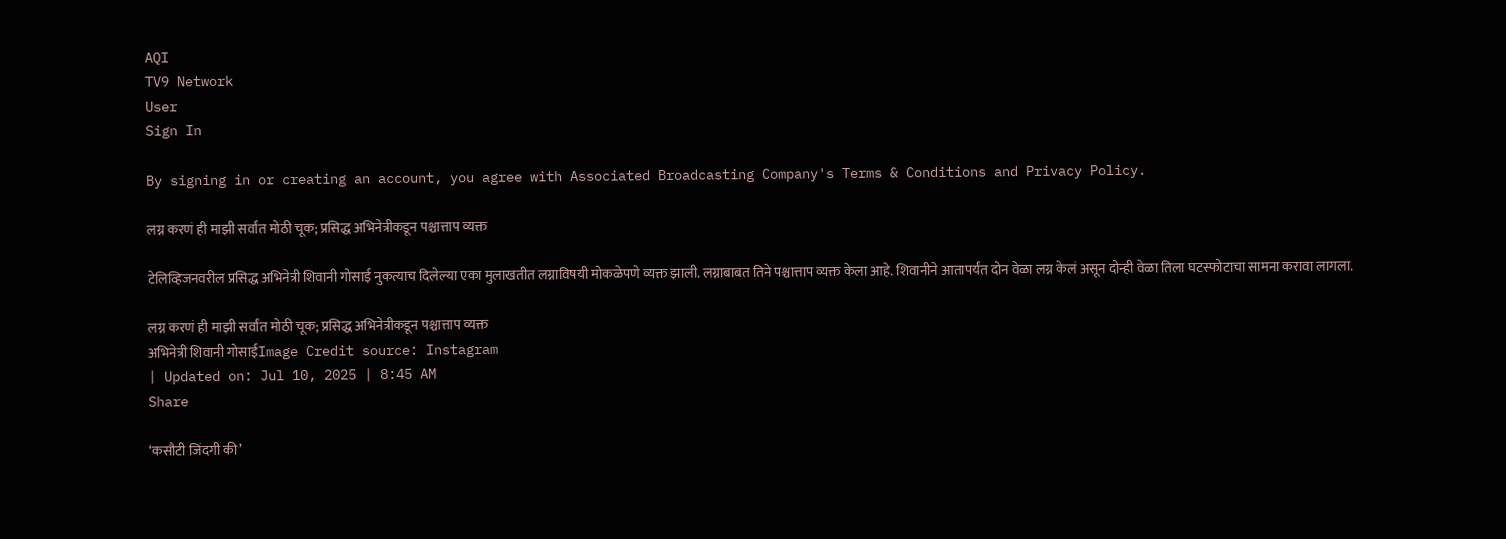AQI
TV9 Network
User
Sign In

By signing in or creating an account, you agree with Associated Broadcasting Company's Terms & Conditions and Privacy Policy.

लग्न करणं ही माझी सर्वांत मोठी चूक; प्रसिद्ध अभिनेत्रीकडून पश्चात्ताप व्यक्त

टेलिव्हिजनवरील प्रसिद्ध अभिनेत्री शिवानी गोसाई नुकत्याच दिलेल्या एका मुलाखतीत लग्नाविषयी मोकळेपणे व्यक्त झाली. लग्नाबाबत तिने पश्चात्ताप व्यक्त केला आहे. शिवानीने आतापर्यंत दोन वेळा लग्न केलं असून दोन्ही वेळा तिला घटस्फोटाचा सामना करावा लागला.

लग्न करणं ही माझी सर्वांत मोठी चूक; प्रसिद्ध अभिनेत्रीकडून पश्चात्ताप व्यक्त
अभिनेत्री शिवानी गोसाईंImage Credit source: Instagram
| Updated on: Jul 10, 2025 | 8:45 AM
Share

‘कसौटी जिंदगी की’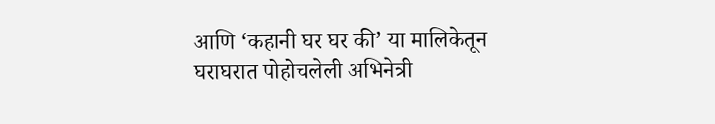आणि ‘कहानी घर घर की’ या मालिकेतून घराघरात पोहोचलेली अभिनेत्री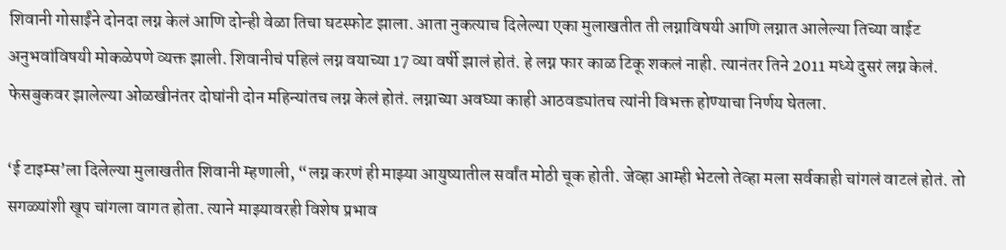शिवानी गोसाईंने दोनदा लग्न केलं आणि दोन्ही वेळा तिचा घटस्फोट झाला. आता नुकत्याच दिलेल्या एका मुलाखतीत ती लग्नाविषयी आणि लग्नात आलेल्या तिच्या वाईट अनुभवांविषयी मोकळेपणे व्यक्त झाली. शिवानीचं पहिलं लग्न वयाच्या 17 व्या वर्षी झालं होतं. हे लग्न फार काळ टिकू शकलं नाही. त्यानंतर तिने 2011 मध्ये दुसरं लग्न केलं. फेसबुकवर झालेल्या ओळखीनंतर दोघांनी दोन महिन्यांतच लग्न केलं होतं. लग्नाच्या अवघ्या काही आठवड्यांतच त्यांनी विभक्त होण्याचा निर्णय घेतला.

‘ई टाइम्स’ला दिलेल्या मुलाखतीत शिवानी म्हणाली, “लग्न करणं ही माझ्या आयुष्यातील सर्वांत मोठी चूक होती. जेव्हा आम्ही भेटलो तेव्हा मला सर्वकाही चांगलं वाटलं होतं. तो सगळ्यांशी खूप चांगला वागत होता. त्याने माझ्यावरही विशेष प्रभाव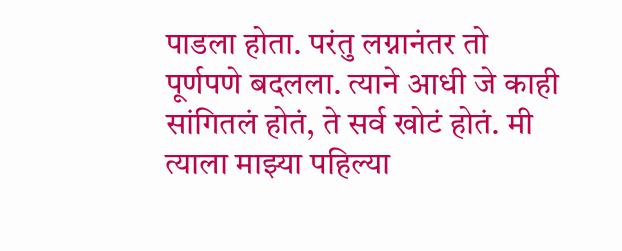पाडला होता. परंतु लग्नानंतर तो पूर्णपणे बदलला. त्याने आधी जे काही सांगितलं होतं, ते सर्व खोटं होतं. मी त्याला माझ्या पहिल्या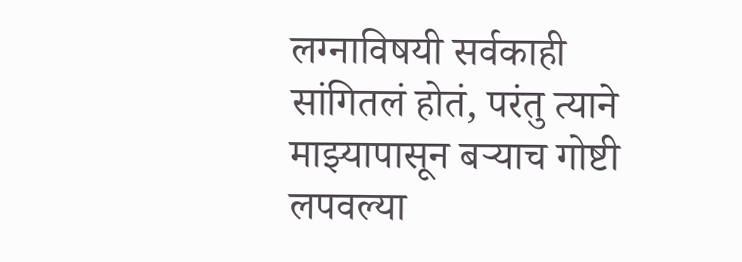लग्नाविषयी सर्वकाही सांगितलं होतं, परंतु त्याने माझ्यापासून बऱ्याच गोष्टी लपवल्या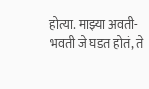होत्या. माझ्या अवती-भवती जे घडत होतं, ते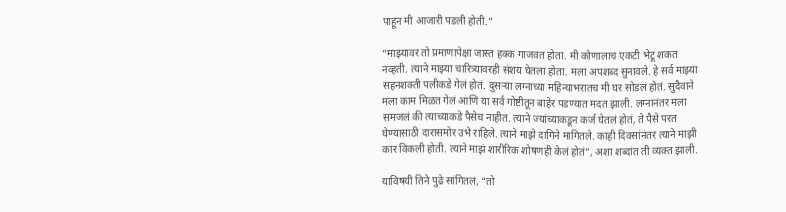पाहून मी आजारी पडली होती.”

“माझ्यावर तो प्रमाणापेक्षा जास्त हक्क गाजवत होता. मी कोणालाच एकटी भेटू शकत नव्हती. त्याने माझ्या चारित्र्यावरही संशय घेतला होता. मला अपशब्द सुनावले. हे सर्व माझ्या सहनशक्ती पलीकडे गेलं होतं. दुसऱ्या लग्नाच्या महिन्याभरातच मी घर सोडलं होतं. सुदैवाने मला काम मिळत गेलं आणि या सर्व गोष्टीतून बाहेर पडण्यात मदत झाली. लग्नानंतर मला समजलं की त्याच्याकडे पैसेच नाहीत. त्याने ज्यांच्याकडून कर्ज घेतलं होतं, ते पैसे परत घेण्यासाठी दारासमोर उभे राहिले. त्याने माझे दागिने मागितले. काही दिवसांनंतर त्याने माझी कार विकली होती. त्याने माझं शारीरिक शोषणही केलं होतं”, अशा शब्दांत ती व्यक्त झाली.

याविषयी तिने पुढे सांगितलं, “तो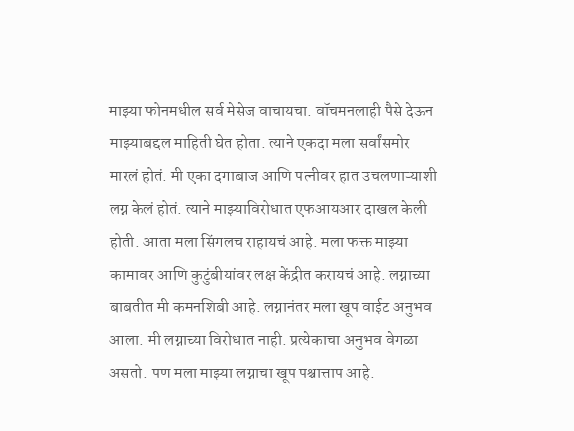माझ्या फोनमधील सर्व मेसेज वाचायचा. वॉचमनलाही पैसे देऊन माझ्याबद्दल माहिती घेत होता. त्याने एकदा मला सर्वांसमोर मारलं होतं. मी एका दगाबाज आणि पत्नीवर हात उचलणाऱ्याशी लग्न केलं होतं. त्याने माझ्याविरोधात एफआयआर दाखल केली होती. आता मला सिंगलच राहायचं आहे. मला फक्त माझ्या कामावर आणि कुटुंबीयांवर लक्ष केंद्रीत करायचं आहे. लग्नाच्या बाबतीत मी कमनशिबी आहे. लग्नानंतर मला खूप वाईट अनुभव आला. मी लग्नाच्या विरोधात नाही. प्रत्येकाचा अनुभव वेगळा असतो. पण मला माझ्या लग्नाचा खूप पश्चात्ताप आहे.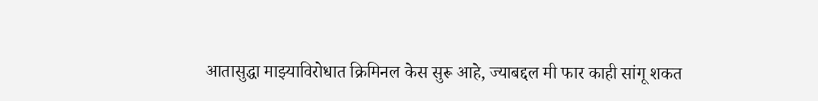आतासुद्धा माझ्याविरोधात क्रिमिनल केस सुरू आहे, ज्याबद्दल मी फार काही सांगू शकत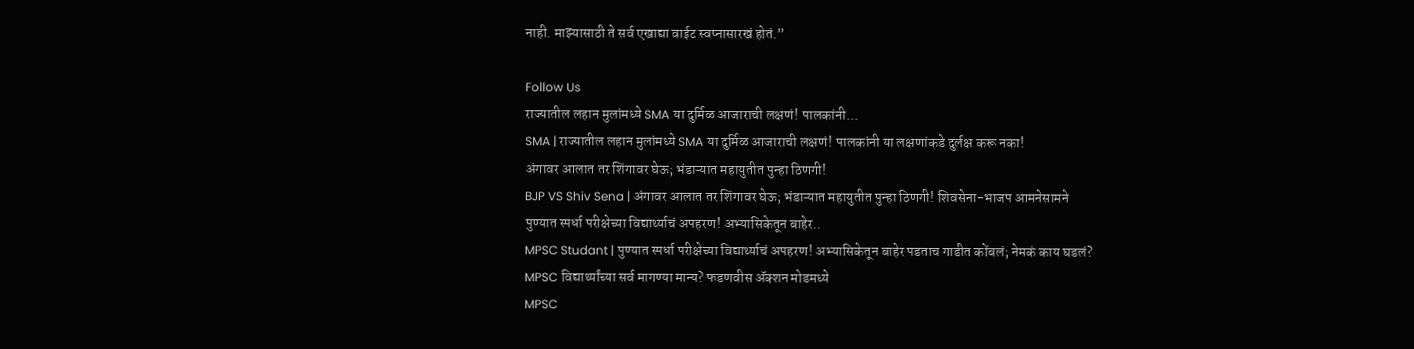नाही. माझ्यासाठी ते सर्व एखाद्या वाईट स्वप्नासारखं होतं.”

Follow Us
राज्यातील लहान मुलांमध्ये SMA या दुर्मिळ आजाराची लक्षणं! पालकांनी...
SMA | राज्यातील लहान मुलांमध्ये SMA या दुर्मिळ आजाराची लक्षणं! पालकांनी या लक्षणांकडे दुर्लक्ष करू नका!
अंगावर आलात तर शिंगावर घेऊ; भंडाऱ्यात महायुतीत पुन्हा ठिणगी!
BJP VS Shiv Sena | अंगावर आलात तर शिंगावर घेऊ; भंडाऱ्यात महायुतीत पुन्हा ठिणगी! शिवसेना-भाजप आमनेसामने
पुण्यात स्पर्धा परीक्षेच्या विद्यार्थ्याचं अपहरण! अभ्यासिकेतून बाहेर..
MPSC Studant | पुण्यात स्पर्धा परीक्षेच्या विद्यार्थ्याचं अपहरण! अभ्यासिकेतून बाहेर पडताच गाडीत कोंबलं; नेमकं काय घडलं?
MPSC विद्यार्थ्यांच्या सर्व मागण्या मान्य? फडणवीस ॲक्शन मोडमध्ये
MPSC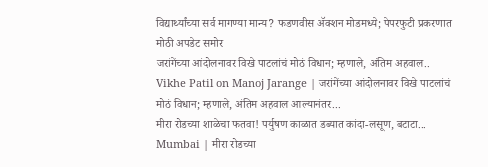विद्यार्थ्यांच्या सर्व मागण्या मान्य? फडणवीस ॲक्शन मोडमध्ये; पेपरफुटी प्रकरणात मोठी अपडेट समोर
जरांगेंच्या आंदोलनावर विखे पाटलांचं मोठं विधान; म्हणाले, अंतिम अहवाल..
Vikhe Patil on Manoj Jarange | जरांगेंच्या आंदोलनावर विखे पाटलांचं मोठं विधान; म्हणाले, अंतिम अहवाल आल्यानंतर...
मीरा रोडच्या शाळेचा फतवा! पर्युषण काळात डब्यात कांदा-लसूण, बटाटा...
Mumbai | मीरा रोडच्या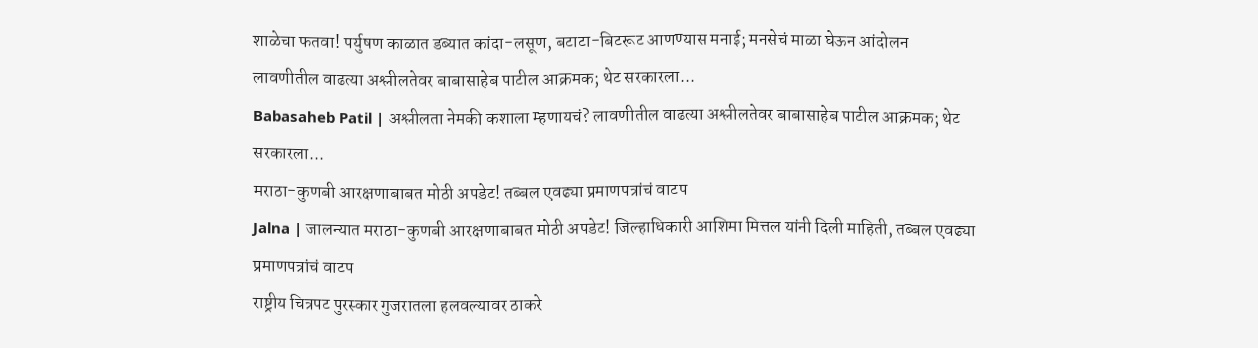शाळेचा फतवा! पर्युषण काळात डब्यात कांदा-लसूण, बटाटा-बिटरूट आणण्यास मनाई; मनसेचं माळा घेऊन आंदोलन
लावणीतील वाढत्या अश्लीलतेवर बाबासाहेब पाटील आक्रमक; थेट सरकारला...
Babasaheb Patil | अश्लीलता नेमकी कशाला म्हणायचं? लावणीतील वाढत्या अश्लीलतेवर बाबासाहेब पाटील आक्रमक; थेट सरकारला...
मराठा-कुणबी आरक्षणाबाबत मोठी अपडेट! तब्बल एवढ्या प्रमाणपत्रांचं वाटप
Jalna | जालन्यात मराठा-कुणबी आरक्षणाबाबत मोठी अपडेट! जिल्हाधिकारी आशिमा मित्तल यांनी दिली माहिती, तब्बल एवढ्या प्रमाणपत्रांचं वाटप
राष्ट्रीय चित्रपट पुरस्कार गुजरातला हलवल्यावर ठाकरे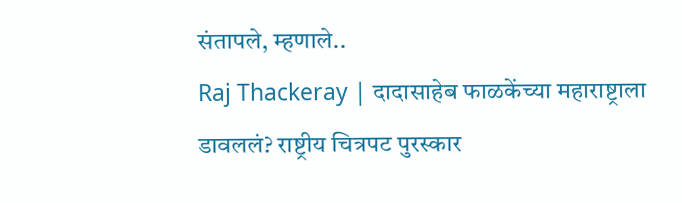संतापले, म्हणाले..
Raj Thackeray | दादासाहेब फाळकेंच्या महाराष्ट्राला डावललं? राष्ट्रीय चित्रपट पुरस्कार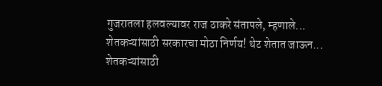गुजरातला हलवल्यावर राज ठाकरे संतापले, म्हणाले...
शेतकऱ्यांसाठी सरकारचा मोठा निर्णय! थेट शेतात जाऊन...
शेतकऱ्यांसाठी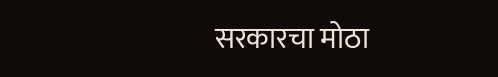सरकारचा मोठा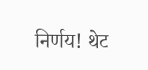निर्णय! थेट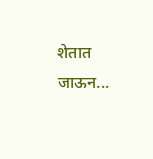शेतात जाऊन...